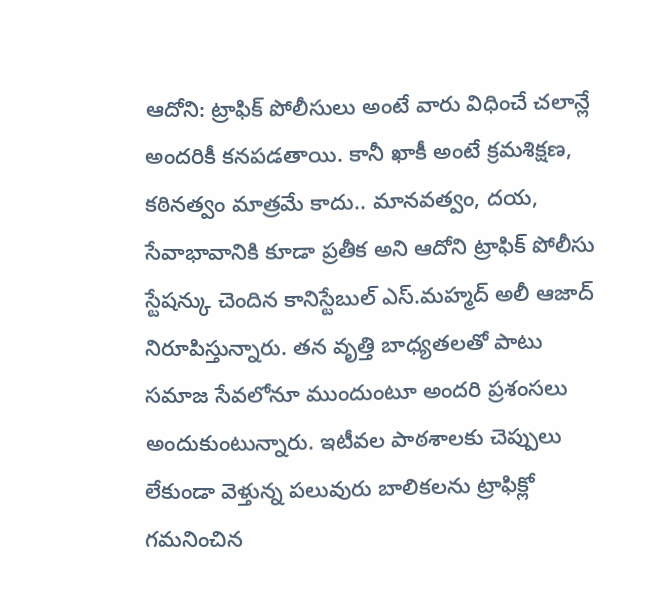ఆదోని: ట్రాఫిక్ పోలీసులు అంటే వారు విధించే చలాన్లే అందరికీ కనపడతాయి. కానీ ఖాకీ అంటే క్రమశిక్షణ, కఠినత్వం మాత్రమే కాదు.. మానవత్వం, దయ, సేవాభావానికి కూడా ప్రతీక అని ఆదోని ట్రాఫిక్ పోలీసు స్టేషన్కు చెందిన కానిస్టేబుల్ ఎస్.మహ్మద్ అలీ ఆజాద్ నిరూపిస్తున్నారు. తన వృత్తి బాధ్యతలతో పాటు సమాజ సేవలోనూ ముందుంటూ అందరి ప్రశంసలు అందుకుంటున్నారు. ఇటీవల పాఠశాలకు చెప్పులు లేకుండా వెళ్తున్న పలువురు బాలికలను ట్రాఫిక్లో గమనించిన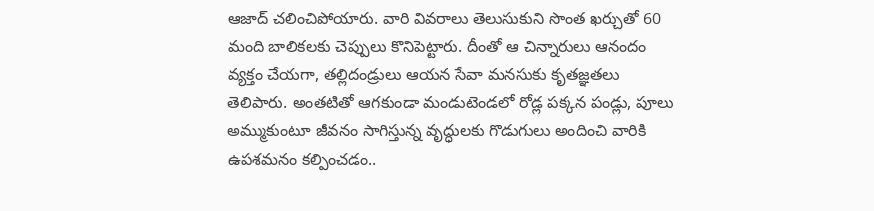ఆజాద్ చలించిపోయారు. వారి వివరాలు తెలుసుకుని సొంత ఖర్చుతో 60 మంది బాలికలకు చెప్పులు కొనిపెట్టారు. దీంతో ఆ చిన్నారులు ఆనందం వ్యక్తం చేయగా, తల్లిదండ్రులు ఆయన సేవా మనసుకు కృతజ్ఞతలు తెలిపారు. అంతటితో ఆగకుండా మండుటెండలో రోడ్ల పక్కన పండ్లు, పూలు అమ్ముకుంటూ జీవనం సాగిస్తున్న వృద్ధులకు గొడుగులు అందించి వారికి ఉపశమనం కల్పించడం..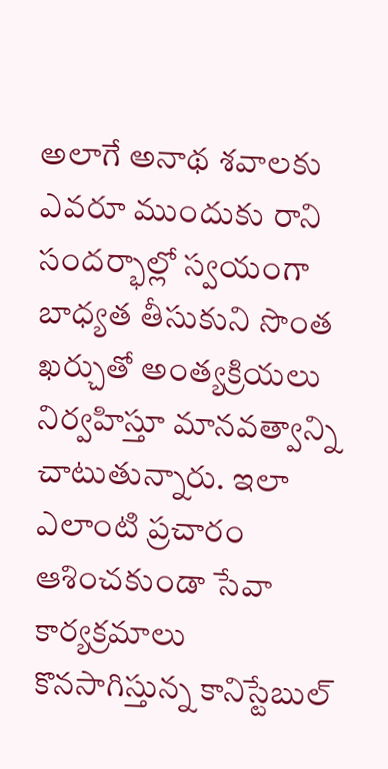అలాగే అనాథ శవాలకు ఎవరూ ముందుకు రాని సందర్భాల్లో స్వయంగా బాధ్యత తీసుకుని సొంత ఖర్చుతో అంత్యక్రియలు నిర్వహిస్తూ మానవత్వాన్ని చాటుతున్నారు. ఇలా ఎలాంటి ప్రచారం ఆశించకుండా సేవా కార్యక్రమాలు కొనసాగిస్తున్న కానిస్టేబుల్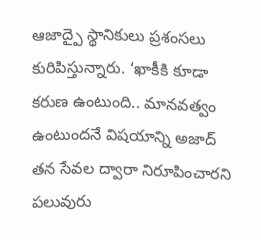ఆజాద్పై స్థానికులు ప్రశంసలు కురిపిస్తున్నారు. ‘ఖాకీకి కూడా కరుణ ఉంటుంది.. మానవత్వం ఉంటుందనే విషయాన్ని అజాద్ తన సేవల ద్వారా నిరూపించారని పలువురు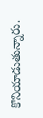కొనియాడుతున్నారు.